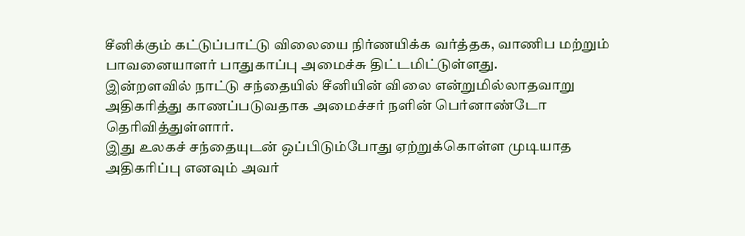சீனிக்கும் கட்டுப்பாட்டு விலையை நிர்ணயிக்க வர்த்தக, வாணிப மற்றும் பாவனையாளர் பாதுகாப்பு அமைச்சு திட்டமிட்டுள்ளது.
இன்றளவில் நாட்டு சந்தையில் சீனியின் விலை என்றுமில்லாதவாறு அதிகரித்து காணப்படுவதாக அமைச்சர் நளின் பெர்னாண்டோ தெரிவித்துள்ளார்.
இது உலகச் சந்தையுடன் ஒப்பிடும்போது ஏற்றுக்கொள்ள முடியாத அதிகரிப்பு எனவும் அவர்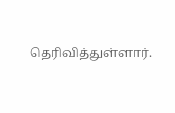தெரிவித்துள்ளார்.